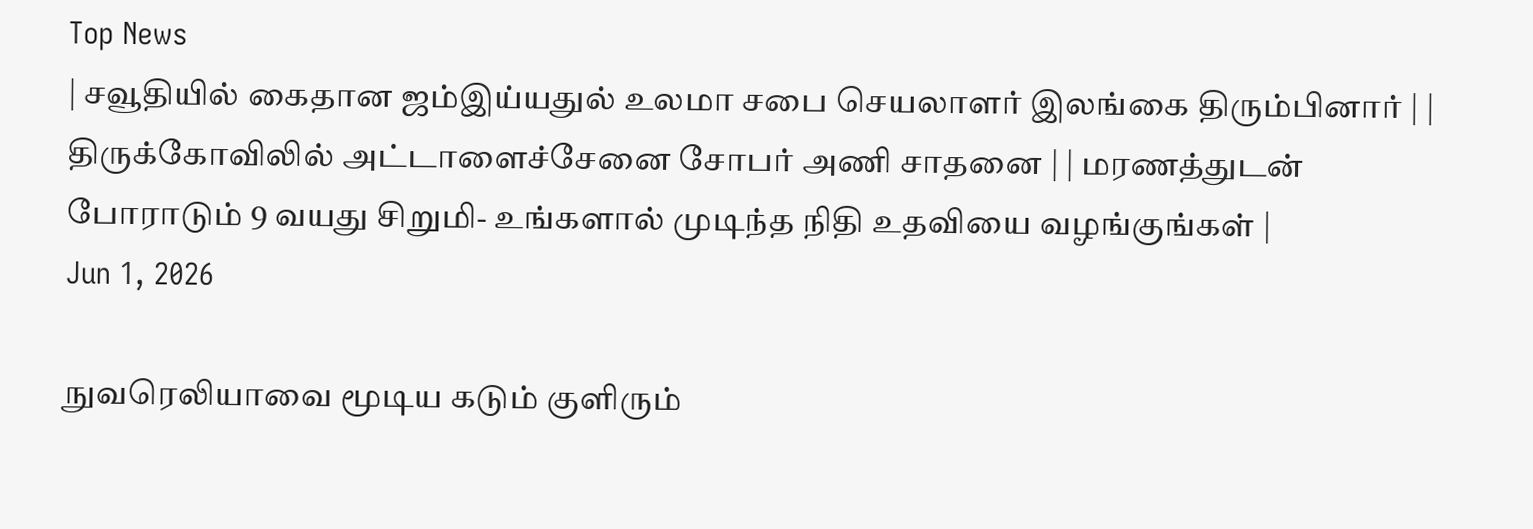Top News
| சவூதியில் கைதான ஜம்இய்யதுல் உலமா சபை செயலாளர் இலங்கை திரும்பினார் | | திருக்கோவிலில் அட்டாளைச்சேனை சோபர் அணி சாதனை | | மரணத்துடன் போராடும் 9 வயது சிறுமி- உங்களால் முடிந்த நிதி உதவியை வழங்குங்கள் |
Jun 1, 2026

நுவரெலியாவை மூடிய கடும் குளிரும்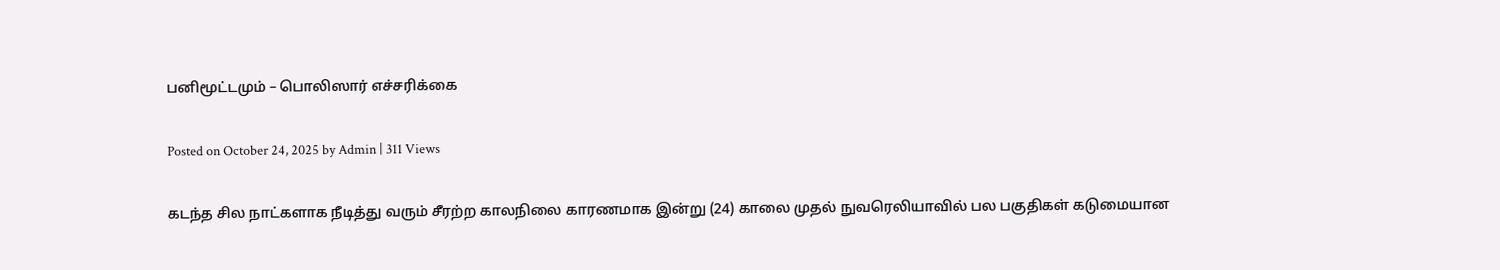பனிமூட்டமும் – பொலிஸார் எச்சரிக்கை

Posted on October 24, 2025 by Admin | 311 Views

கடந்த சில நாட்களாக நீடித்து வரும் சீரற்ற காலநிலை காரணமாக இன்று (24) காலை முதல் நுவரெலியாவில் பல பகுதிகள் கடுமையான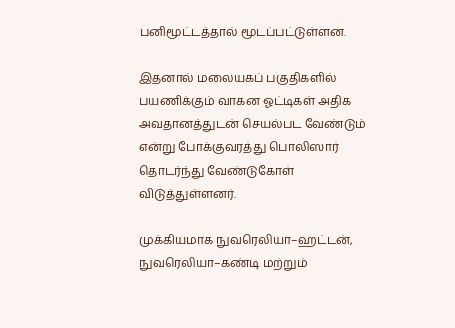பனிமூட்டத்தால் மூடப்பட்டுள்ளன.

இதனால் மலையகப் பகுதிகளில் பயணிக்கும் வாகன ஓட்டிகள் அதிக அவதானத்துடன் செயல்பட வேண்டும் என்று போக்குவரத்து பொலிஸார் தொடர்ந்து வேண்டுகோள் விடுத்துள்ளனர்.

முக்கியமாக நுவரெலியா–ஹட்டன், நுவரெலியா–கண்டி மற்றும்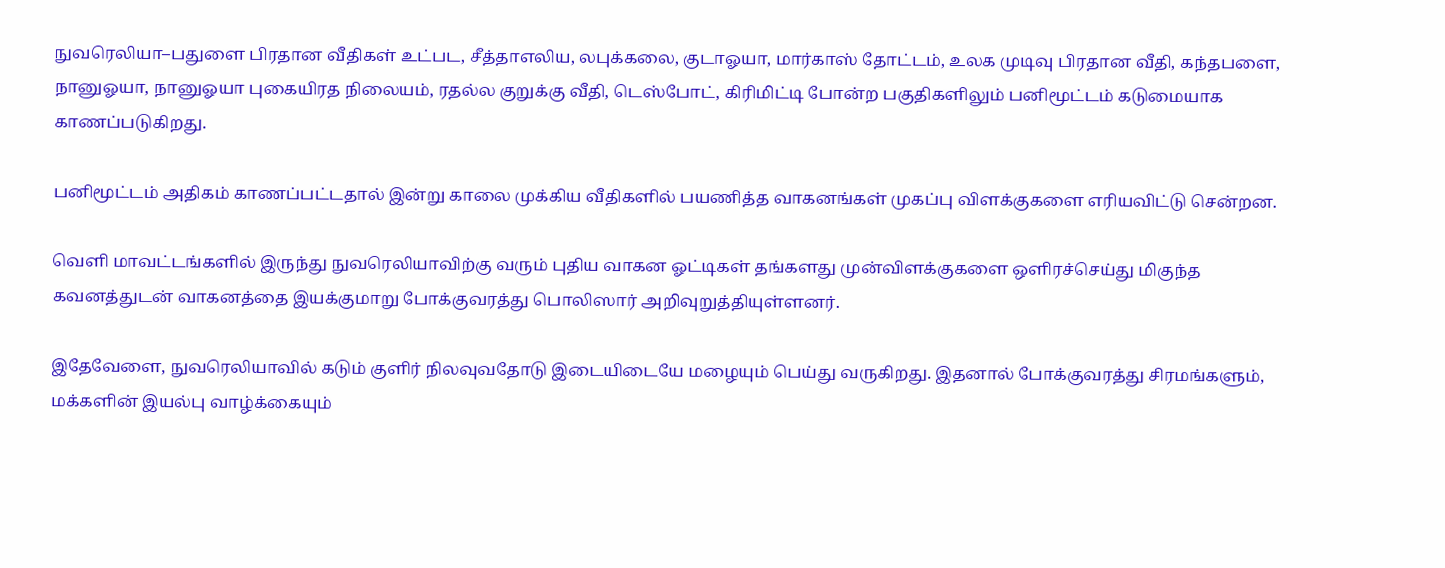நுவரெலியா–பதுளை பிரதான வீதிகள் உட்பட, சீத்தாஎலிய, லபுக்கலை, குடாஓயா, மார்காஸ் தோட்டம், உலக முடிவு பிரதான வீதி, கந்தபளை, நானுஓயா, நானுஓயா புகையிரத நிலையம், ரதல்ல குறுக்கு வீதி, டெஸ்போட், கிரிமிட்டி போன்ற பகுதிகளிலும் பனிமூட்டம் கடுமையாக காணப்படுகிறது.

பனிமூட்டம் அதிகம் காணப்பட்டதால் இன்று காலை முக்கிய வீதிகளில் பயணித்த வாகனங்கள் முகப்பு விளக்குகளை எரியவிட்டு சென்றன.

வெளி மாவட்டங்களில் இருந்து நுவரெலியாவிற்கு வரும் புதிய வாகன ஓட்டிகள் தங்களது முன்விளக்குகளை ஒளிரச்செய்து மிகுந்த கவனத்துடன் வாகனத்தை இயக்குமாறு போக்குவரத்து பொலிஸார் அறிவுறுத்தியுள்ளனர்.

இதேவேளை, நுவரெலியாவில் கடும் குளிர் நிலவுவதோடு இடையிடையே மழையும் பெய்து வருகிறது. இதனால் போக்குவரத்து சிரமங்களும், மக்களின் இயல்பு வாழ்க்கையும்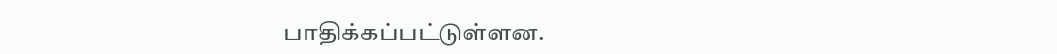பாதிக்கப்பட்டுள்ளன.